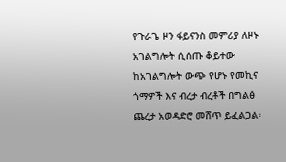የጉራጌ ዞን ፋይናንስ መምሪያ ለዞኑ አገልግሎት ሲሰጡ ቆይተው ከአገልግሎት ውጭ የሆኑ የመኪና ጎማዎች እና ብረታ ብረቶች በግልፅ ጨረታ አወዳድሮ መሸጥ ይፈልጋል፡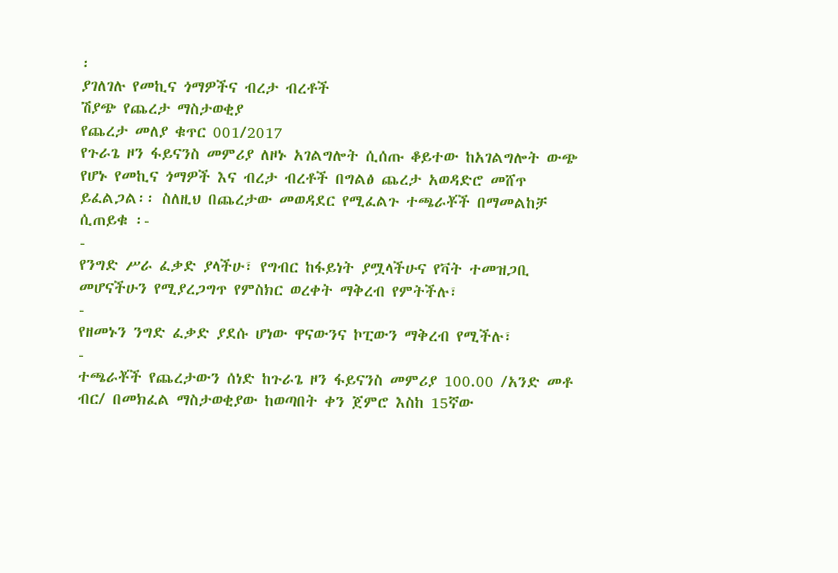፡
ያገለገሉ የመኪና ጎማዎችና ብረታ ብረቶች
ሽያጭ የጨረታ ማስታወቂያ
የጨረታ መለያ ቁጥር 001/2017
የጉራጌ ዞን ፋይናንስ መምሪያ ለዞኑ አገልግሎት ሲሰጡ ቆይተው ከአገልግሎት ውጭ የሆኑ የመኪና ጎማዎች እና ብረታ ብረቶች በግልፅ ጨረታ አወዳድሮ መሸጥ ይፈልጋል፡፡ ስለዚህ በጨረታው መወዳደር የሚፈልጉ ተጫራቾች በማመልከቻ ሲጠይቁ ፡-
-
የንግድ ሥራ ፈቃድ ያላችሁ፣ የግብር ከፋይነት ያሟላችሁና የቫት ተመዝጋቢ መሆናችሁን የሚያረጋግጥ የምስክር ወረቀት ማቅረብ የምትችሉ፣
-
የዘመኑን ንግድ ፈቃድ ያደሱ ሆነው ዋናውንና ኮፒውን ማቅረብ የሚችሉ፣
-
ተጫራቾች የጨረታውን ሰነድ ከጉራጌ ዞን ፋይናንስ መምሪያ 100.00 /አንድ መቶ ብር/ በመክፈል ማስታወቂያው ከወጣበት ቀን ጀምሮ እስከ 15ኛው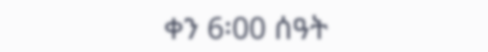ቀን 6፡00 ሰዓት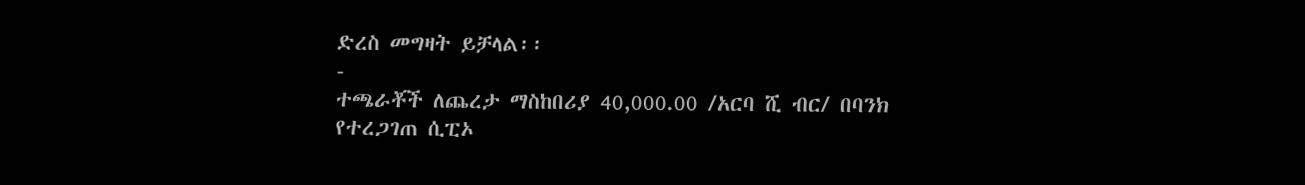ድረስ መግዛት ይቻላል፡፡
-
ተጫራቾች ለጨረታ ማስከበሪያ 40,000.00 /አርባ ሺ ብር/ በባንክ የተረጋገጠ ሲፒኦ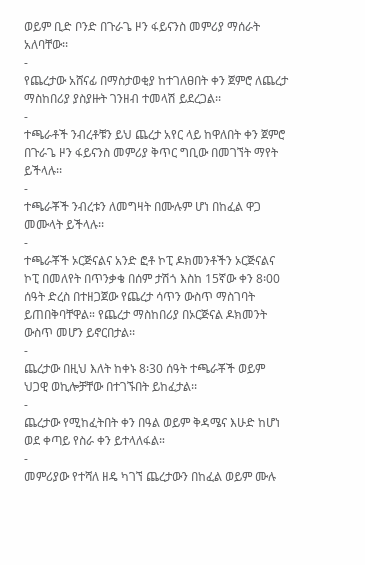ወይም ቢድ ቦንድ በጉራጌ ዞን ፋይናንስ መምሪያ ማሰራት አለባቸው፡፡
-
የጨረታው አሸናፊ በማስታወቂያ ከተገለፀበት ቀን ጀምሮ ለጨረታ ማስከበሪያ ያስያዙት ገንዘብ ተመላሽ ይደረጋል፡፡
-
ተጫራቶች ንብረቶቹን ይህ ጨረታ አየር ላይ ከዋለበት ቀን ጀምሮ በጉራጌ ዞን ፋይናንስ መምሪያ ቅጥር ግቢው በመገኘት ማየት ይችላሉ፡፡
-
ተጫራቾች ንብረቱን ለመግዛት በሙሉም ሆነ በከፈል ዋጋ መሙላት ይችላሉ፡፡
-
ተጫራቾች ኦርጅናልና አንድ ፎቶ ኮፒ ዶክመንቶችን ኦርጅናልና ኮፒ በመለየት በጥንቃቄ በሰም ታሽጎ እስከ 15ኛው ቀን 8፡00 ሰዓት ድረስ በተዘጋጀው የጨረታ ሳጥን ውስጥ ማስገባት ይጠበቅባቸዋል። የጨረታ ማስከበሪያ በኦርጅናል ዶክመንት ውስጥ መሆን ይኖርበታል፡፡
-
ጨረታው በዚህ እለት ከቀኑ 8፡30 ሰዓት ተጫራቾች ወይም ህጋዊ ወኪሎቻቸው በተገኙበት ይከፈታል፡፡
-
ጨረታው የሚከፈትበት ቀን በዓል ወይም ቅዳሜና እሁድ ከሆነ ወደ ቀጣይ የስራ ቀን ይተላለፋል።
-
መምሪያው የተሻለ ዘዴ ካገኘ ጨረታውን በከፈል ወይም ሙሉ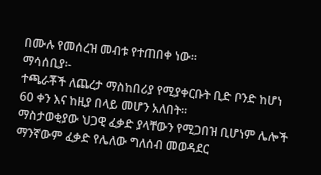በሙሉ የመሰረዝ መብቱ የተጠበቀ ነው።
ማሳሰቢያ፡-
ተጫራቾች ለጨረታ ማስከበሪያ የሚያቀርቡት ቢድ ቦንድ ከሆነ 60 ቀን እና ከዚያ በላይ መሆን አለበት፡፡
ማስታወቂያው ህጋዊ ፈቃድ ያላቸውን የሚጋበዝ ቢሆነም ሌሎች ማንኛውም ፈቃድ የሌለው ግለሰብ መወዳደር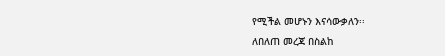የሚችል መሆኑን እናሳውቃለን፡፡
ለበለጠ መረጃ በስልከ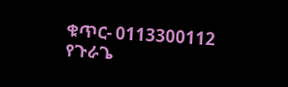ቁጥር- 0113300112
የጉራጌ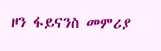ዞን ፋይናንስ መምሪያ